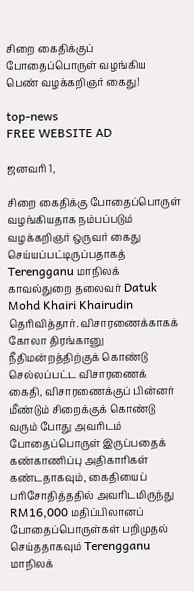சிறை கைதிக்குப் போதைப்பொருள் வழங்கிய பெண் வழக்கறிஞர் கைது!

top-news
FREE WEBSITE AD

ஜனவரி 1,

சிறை கைதிக்கு போதைப்பொருள் வழங்கியதாக நம்பப்படும் வழக்கறிஞர் ஒருவர் கைது செய்யப்பட்டிருப்பதாகத் Terengganu மாநிலக் காவல்துறை தலைவர் Datuk Mohd Khairi Khairudin தெரிவித்தார். விசாரணைக்காகக் கோலா திரங்கானு நீதிமன்றத்திற்குக் கொண்டு செல்லப்பட்ட விசாரணைக் கைதி, விசாரணைக்குப் பின்னர் மீண்டும் சிறைக்குக் கொண்டு வரும் போது அவரிடம் போதைப்பொருள் இருப்பதைக் கண்காணிப்பு அதிகாரிகள் கண்டதாகவும், கைதியைப் பரிசோதித்ததில் அவரிடமிருந்து RM16,000 மதிப்பிலானப் போதைப்பொருள்கள் பறிமுதல் செய்ததாகவும் Terengganu மாநிலக்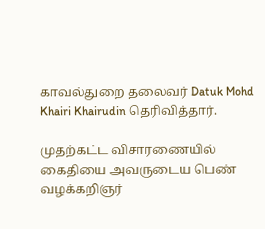காவல்துறை தலைவர் Datuk Mohd Khairi Khairudin தெரிவித்தார்.

முதற்கட்ட விசாரணையில் கைதியை அவருடைய பெண் வழக்கறிஞர்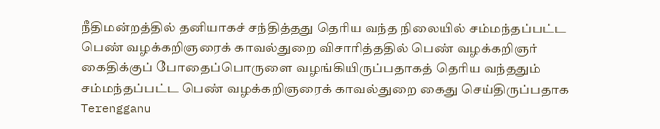நீதிமன்றத்தில் தனியாகச் சந்தித்தது தெரிய வந்த நிலையில் சம்மந்தப்பட்ட பெண் வழக்கறிஞரைக் காவல்துறை விசாரித்ததில் பெண் வழக்கறிஞர் கைதிக்குப் போதைப்பொருளை வழங்கியிருப்பதாகத் தெரிய வந்ததும் சம்மந்தப்பட்ட பெண் வழக்கறிஞரைக் காவல்துறை கைது செய்திருப்பதாக Terengganu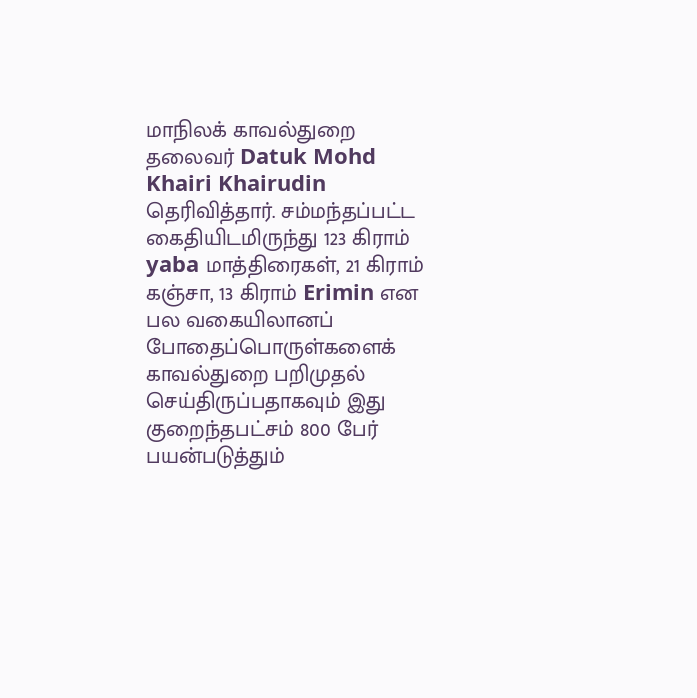மாநிலக் காவல்துறை தலைவர் Datuk Mohd Khairi Khairudin தெரிவித்தார். சம்மந்தப்பட்ட கைதியிடமிருந்து 123 கிராம் yaba மாத்திரைகள், 21 கிராம் கஞ்சா, 13 கிராம் Erimin என பல வகையிலானப் போதைப்பொருள்களைக் காவல்துறை பறிமுதல் செய்திருப்பதாகவும் இது குறைந்தபட்சம் 800 பேர் பயன்படுத்தும்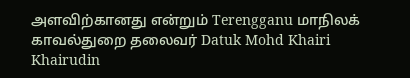அளவிற்கானது என்றும் Terengganu மாநிலக் காவல்துறை தலைவர் Datuk Mohd Khairi Khairudin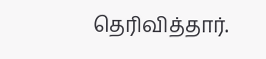தெரிவித்தார்.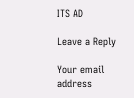ITS AD

Leave a Reply

Your email address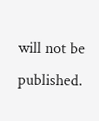will not be published.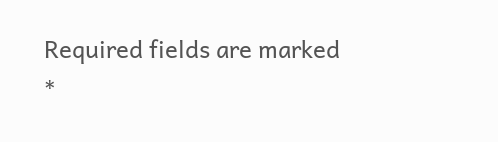Required fields are marked *